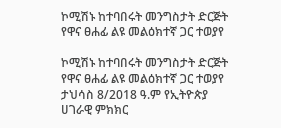ኮሚሽኑ ከተባበሩት መንግስታት ድርጅት የዋና ፀሐፊ ልዩ መልዕክተኛ ጋር ተወያየ

ኮሚሽኑ ከተባበሩት መንግስታት ድርጅት የዋና ፀሐፊ ልዩ መልዕክተኛ ጋር ተወያየ ታህሳስ 8/2018 ዓ.ም የኢትዮጵያ ሀገራዊ ምክክር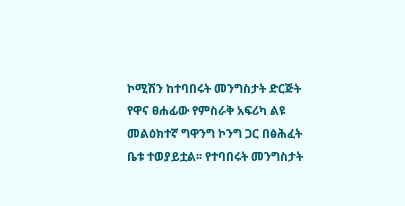ኮሚሽን ከተባበሩት መንግስታት ድርጅት የዋና ፀሐፊው የምስራቅ አፍሪካ ልዩ መልዕክተኛ ግዋንግ ኮንግ ጋር በፅሕፈት ቤቱ ተወያይቷል፡፡ የተባበሩት መንግስታት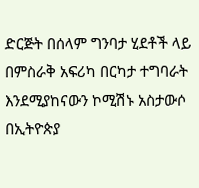ድርጅት በሰላም ግንባታ ሂደቶች ላይ በምስራቅ አፍሪካ በርካታ ተግባራት እንደሚያከናውን ኮሚሽኑ አስታውሶ በኢትዮጵያ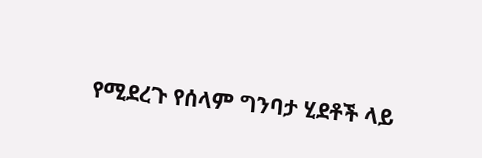የሚደረጉ የሰላም ግንባታ ሂደቶች ላይ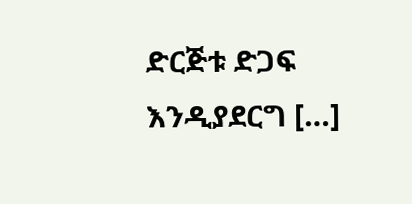ድርጅቱ ድጋፍ እንዲያደርግ […]